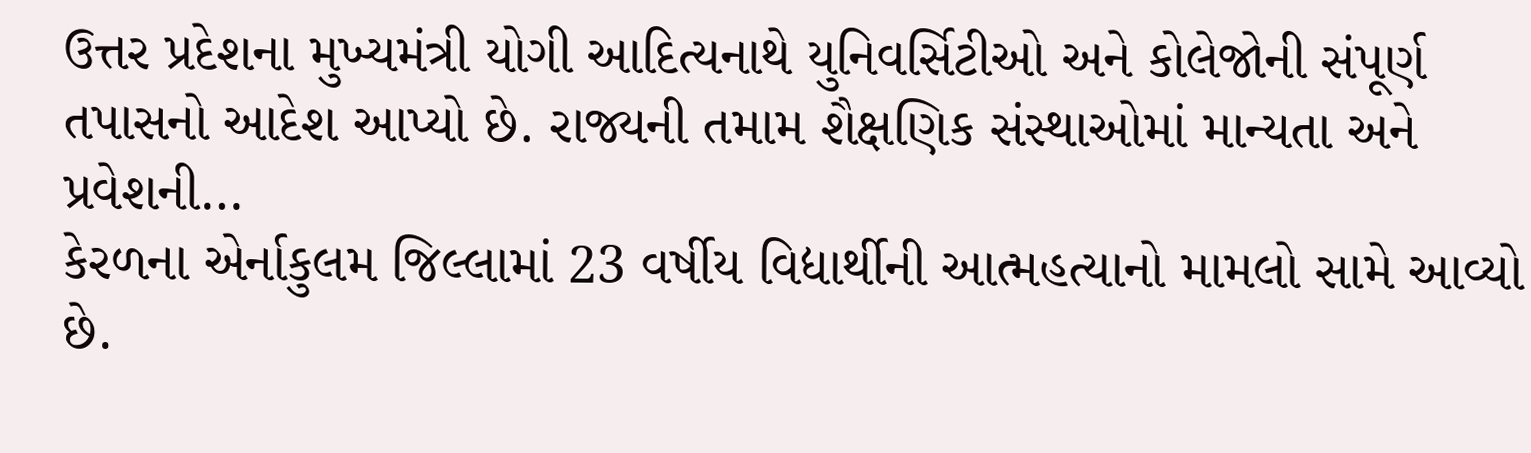ઉત્તર પ્રદેશના મુખ્યમંત્રી યોગી આદિત્યનાથે યુનિવર્સિટીઓ અને કોલેજોની સંપૂર્ણ તપાસનો આદેશ આપ્યો છે. રાજ્યની તમામ શૈક્ષણિક સંસ્થાઓમાં માન્યતા અને પ્રવેશની…
કેરળના એર્નાકુલમ જિલ્લામાં 23 વર્ષીય વિદ્યાર્થીની આત્મહત્યાનો મામલો સામે આવ્યો છે.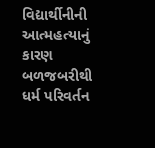વિદ્યાર્થીનીની આત્મહત્યાનું કારણ બળજબરીથી ધર્મ પરિવર્તન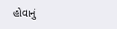હોવાનું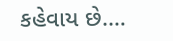કહેવાય છે.…